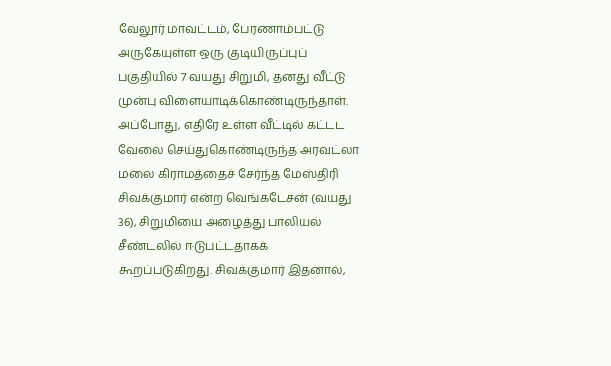வேலூர் மாவட்டம், பேரணாம்பட்டு அருகேயுள்ள ஒரு குடியிருப்புப் பகுதியில் 7 வயது சிறுமி, தனது வீட்டு முன்பு விளையாடிக்கொண்டிருந்தாள். அப்போது, எதிரே உள்ள வீட்டில் கட்டட வேலை செய்துகொண்டிருந்த அரவட்லா மலை கிராமத்தைச் சேர்ந்த மேஸ்திரி சிவக்குமார் என்ற வெங்கடேசன் (வயது 36), சிறுமியை அழைத்து பாலியல் சீண்டலில் ஈடுபட்டதாகக் கூறப்படுகிறது. சிவக்குமார் இதனால்,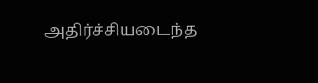அதிர்ச்சியடைந்த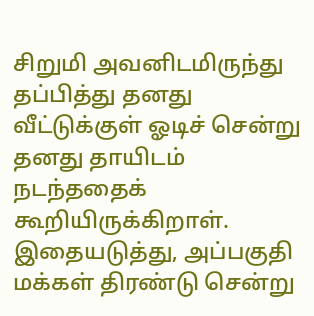சிறுமி அவனிடமிருந்து தப்பித்து தனது வீட்டுக்குள் ஓடிச் சென்று தனது தாயிடம் நடந்ததைக் கூறியிருக்கிறாள். இதையடுத்து, அப்பகுதி மக்கள் திரண்டு சென்று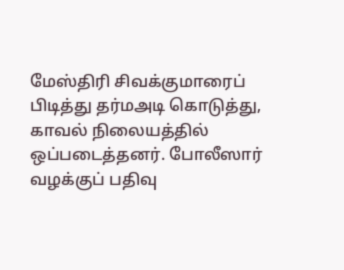மேஸ்திரி சிவக்குமாரைப் பிடித்து தர்மஅடி கொடுத்து, காவல் நிலையத்தில் ஒப்படைத்தனர். போலீஸார் வழக்குப் பதிவு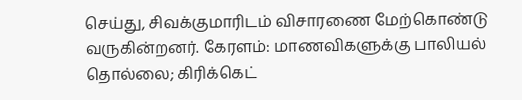செய்து, சிவக்குமாரிடம் விசாரணை மேற்கொண்டு வருகின்றனர். கேரளம்: மாணவிகளுக்கு பாலியல் தொல்லை; கிரிக்கெட்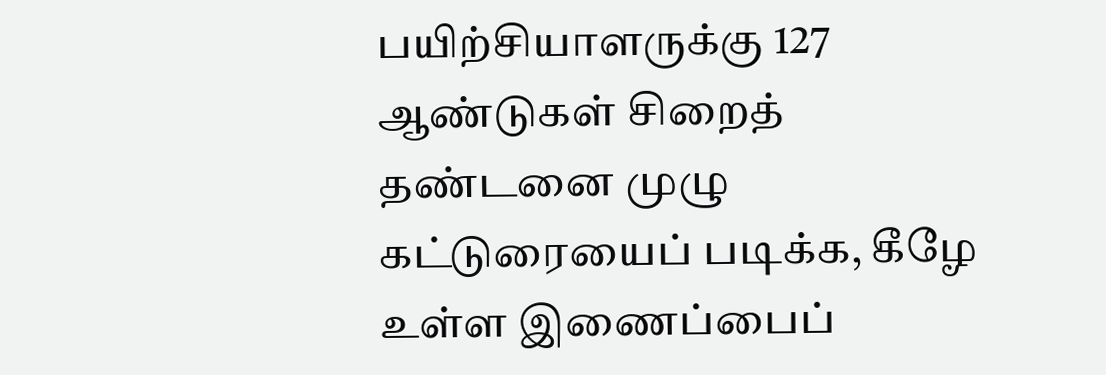பயிற்சியாளருக்கு 127 ஆண்டுகள் சிறைத் தண்டனை முழு கட்டுரையைப் படிக்க, கீழே உள்ள இணைப்பைப்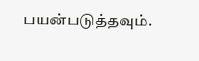பயன்படுத்தவும்.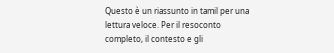Questo è un riassunto in tamil per una lettura veloce. Per il resoconto completo, il contesto e gli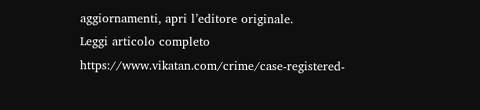aggiornamenti, apri l’editore originale.
Leggi articolo completo
https://www.vikatan.com/crime/case-registered-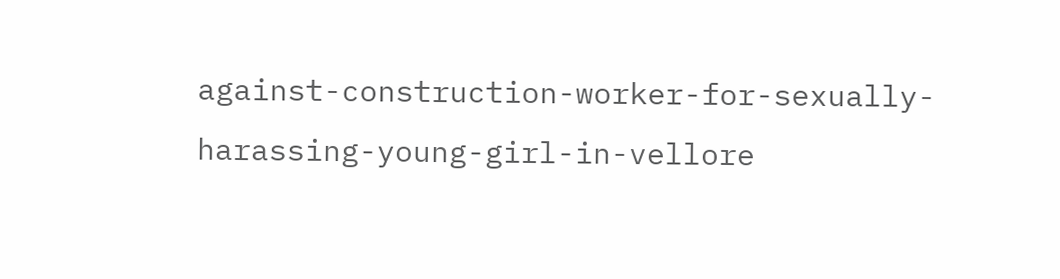against-construction-worker-for-sexually-harassing-young-girl-in-vellore